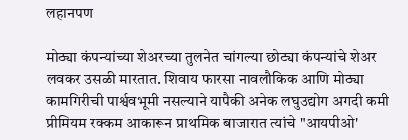लहानपण

मोठ्या कंपन्यांच्या शेअरच्या तुलनेत चांगल्या छोट्या कंपन्यांचे शेअर लवकर उसळी मारतात. शिवाय फारसा नावलौकिक आणि मोठ्या कामगिरीची पार्श्ववभूमी नसल्याने यापैकी अनेक लघुउद्योग अगदी कमी प्रीमियम रक्कम आकारून प्राथमिक बाजारात त्यांचे "आयपीओ'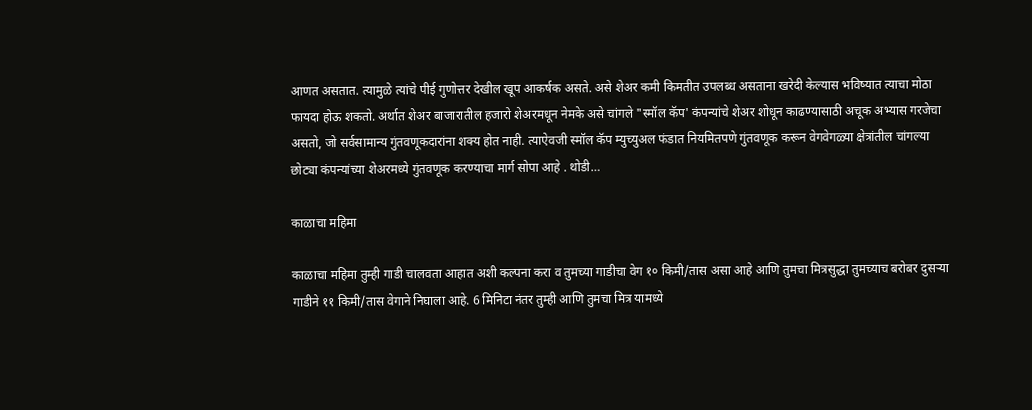आणत असतात. त्यामुळे त्यांचे पीई गुणोत्तर देखील खूप आकर्षक असते. असे शेअर कमी किमतीत उपलब्ध असताना खरेदी केल्यास भविष्यात त्याचा मोठा फायदा होऊ शकतो. अर्थात शेअर बाजारातील हजारो शेअरमधून नेमके असे चांगले "स्मॉल कॅप' कंपन्यांचे शेअर शोधून काढण्यासाठी अचूक अभ्यास गरजेचा असतो, जो सर्वसामान्य गुंतवणूकदारांना शक्‍य होत नाही. त्याऐवजी स्मॉल कॅप म्युच्युअल फंडात नियमितपणे गुंतवणूक करून वेगवेगळ्या क्षेत्रांतील चांगल्या छोट्या कंपन्यांच्या शेअरमध्ये गुंतवणूक करण्याचा मार्ग सोपा आहे . थोडी…

काळाचा महिमा

काळाचा महिमा तुम्ही गाडी चालवता आहात अशी कल्पना करा व तुमच्या गाडीचा वेग १० किमी/तास असा आहे आणि तुमचा मित्रसुद्धा तुमच्याच बरोबर दुसऱ्या गाडीने ११ किमी/तास वेगाने निघाला आहे. 6 मिनिटा नंतर तुम्ही आणि तुमचा मित्र यामध्ये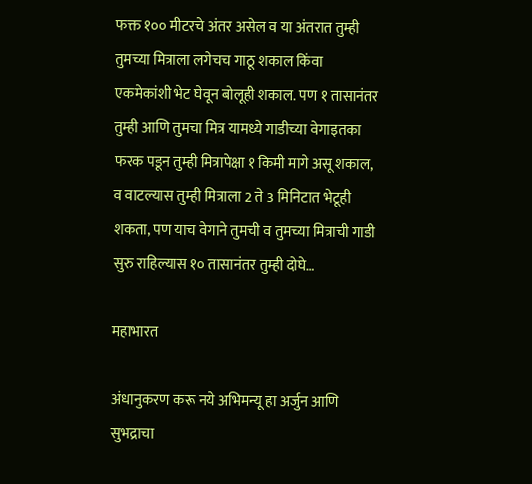फक्त १०० मीटरचे अंतर असेल व या अंतरात तुम्ही तुमच्या मित्राला लगेचच गाठू शकाल किंवा एकमेकांशी भेट घेवून बोलूही शकाल. पण १ तासानंतर तुम्ही आणि तुमचा मित्र यामध्ये गाडीच्या वेगाइतका फरक पडून तुम्ही मित्रापेक्षा १ किमी मागे असू शकाल, व वाटल्यास तुम्ही मित्राला 2 ते 3 मिनिटात भेटूही शकता, पण याच वेगाने तुमची व तुमच्या मित्राची गाडी सुरु राहिल्यास १० तासानंतर तुम्ही दोघे…

महाभारत

अंधानुकरण करू नये अभिमन्यू हा अर्जुन आणि सुभद्राचा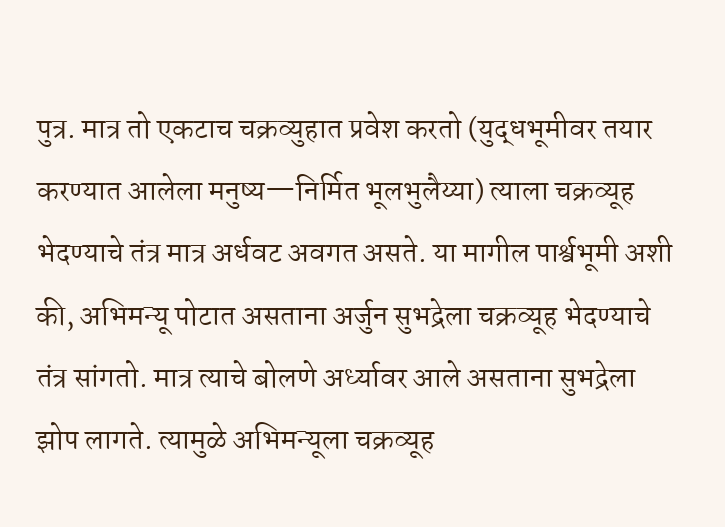पुत्र. मात्र तो एकटाच चक्रव्युहात प्रवेश करतो (युद्धभूमीवर तयार करण्यात आलेला मनुष्य—निर्मित भूलभुलैय्या) त्याला चक्रव्यूह भेदण्याचे तंत्र मात्र अर्धवट अवगत असते. या मागील पार्श्वभूमी अशी की, अभिमन्यू पोटात असताना अर्जुन सुभद्रेला चक्रव्यूह भेदण्याचे तंत्र सांगतो. मात्र त्याचे बोलणे अर्ध्यावर आले असताना सुभद्रेला झोप लागते. त्यामुळे अभिमन्यूला चक्रव्यूह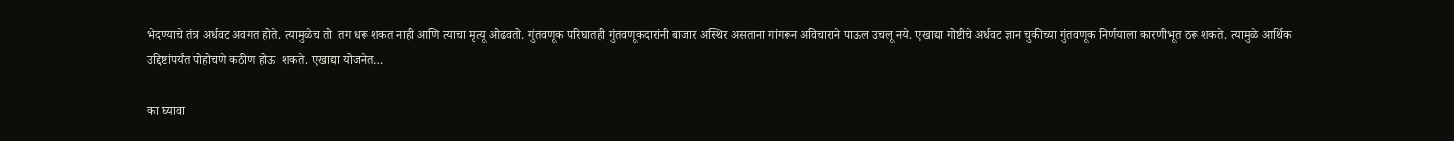भेदण्याचे तंत्र अर्धवट अवगत होते. त्यामुळेच तो  तग धरू शकत नाही आणि त्याचा मृत्यू ओढवतो. गुंतवणूक परिघातही गुंतवणूकदारांनी बाजार अस्थिर असताना गांगरून अविचाराने पाऊल उचलू नये. एखाद्या गोष्टीचे अर्धवट ज्ञान चुकीच्या गुंतवणूक निर्णयाला कारणीभूत ठरू शकते. त्यामुळे आर्थिक उद्दिष्टांपर्यंत पोहोचणे कठीण होऊ  शकते. एखाद्या योजनेत…

का घ्यावा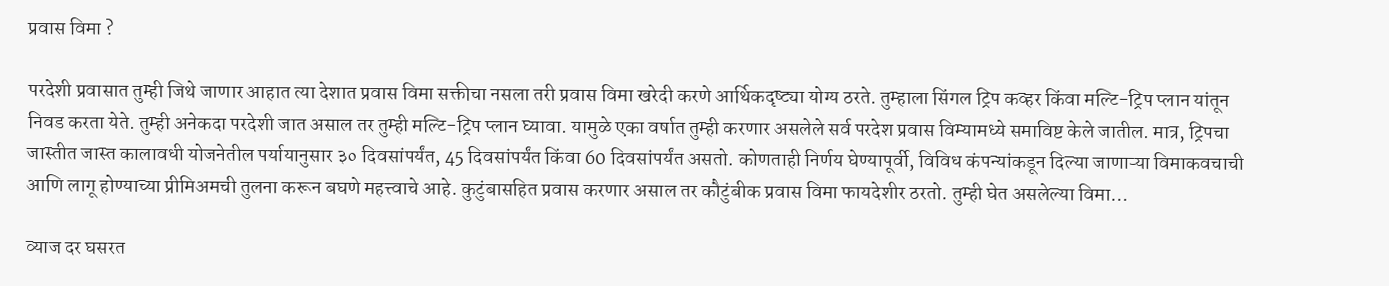प्रवास विमा ?

परदेशी प्रवासात तुम्ही जिथे जाणार आहात त्या देशात प्रवास विमा सक्तीचा नसला तरी प्रवास विमा खरेदी करणे आर्थिकदृष्ट्या योग्य ठरते. तुम्हाला सिंगल ट्रिप कव्हर किंवा मल्टि-ट्रिप प्लान यांतून निवड करता येते. तुम्ही अनेकदा परदेशी जात असाल तर तुम्ही मल्टि-ट्रिप प्लान घ्यावा. यामुळे एका वर्षात तुम्ही करणार असलेले सर्व परदेश प्रवास विम्यामध्ये समाविष्ट केले जातील. मात्र, ट्रिपचा जास्तीत जास्त कालावधी योजनेतील पर्यायानुसार ३० दिवसांपर्यंत, 45 दिवसांपर्यंत किंवा 60 दिवसांपर्यंत असतो. कोणताही निर्णय घेण्यापूर्वी, विविध कंपन्यांकडून दिल्या जाणाऱ्या विमाकवचाची आणि लागू होण्याच्या प्रीमिअमची तुलना करून बघणे महत्त्वाचे आहे. कुटुंबासहित प्रवास करणार असाल तर कौटुंबीक प्रवास विमा फायदेशीर ठरतो. तुम्ही घेत असलेल्या विमा…

व्याज दर घसरत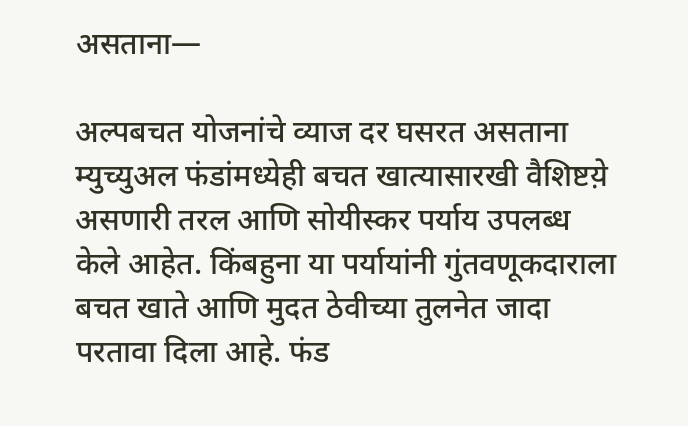असताना—

अल्पबचत योजनांचे व्याज दर घसरत असताना म्युच्युअल फंडांमध्येही बचत खात्यासारखी वैशिष्टय़े असणारी तरल आणि सोयीस्कर पर्याय उपलब्ध केले आहेत. किंबहुना या पर्यायांनी गुंतवणूकदाराला बचत खाते आणि मुदत ठेवीच्या तुलनेत जादा परतावा दिला आहे. फंड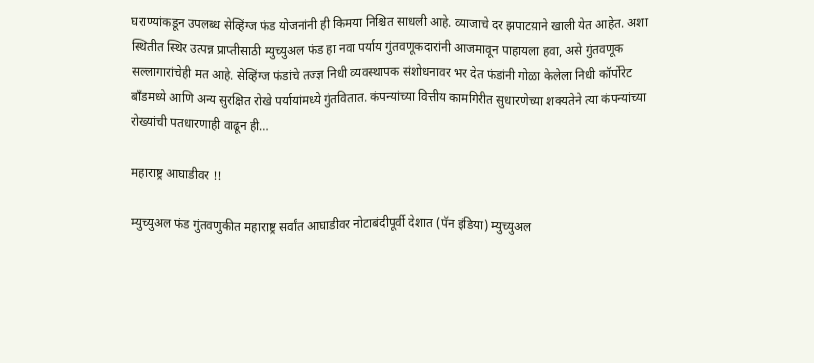घराण्यांकडून उपलब्ध सेव्हिंग्ज फंड योजनांनी ही किमया निश्चित साधली आहे. व्याजाचे दर झपाटय़ाने खाली येत आहेत. अशा स्थितीत स्थिर उत्पन्न प्राप्तीसाठी म्युच्युअल फंड हा नवा पर्याय गुंतवणूकदारांनी आजमावून पाहायला हवा, असे गुंतवणूक सल्लागारांचेही मत आहे. सेव्हिंग्ज फंडांचे तज्ज्ञ निधी व्यवस्थापक संशोधनावर भर देत फंडांनी गोळा केलेला निधी कॉर्पोरेट बाँडमध्ये आणि अन्य सुरक्षित रोखे पर्यायांमध्ये गुंतवितात. कंपन्यांच्या वित्तीय कामगिरीत सुधारणेच्या शक्यतेने त्या कंपन्यांच्या रोख्यांची पतधारणाही वाढून ही…

महाराष्ट्र आघाडीवर !!

म्युच्युअल फंड गुंतवणुकीत महाराष्ट्र सर्वांत आघाडीवर नोटाबंदीपूर्वी देशात (पॅन इंडिया) म्युच्युअल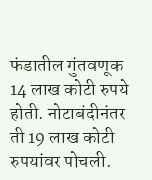फंडातील गुंतवणूक 14 लाख कोटी रुपये होती. नोटाबंदीनंतर ती 19 लाख कोटी रुपयांवर पोचली.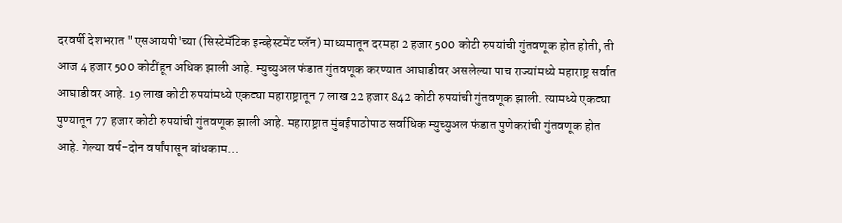दरवर्षी देशभरात "एसआयपी'च्या (सिस्टेमॅटिक इन्व्हेस्टमेंट प्लॅन) माध्यमातून दरमहा 2 हजार 500 कोटी रुपयांची गुंतवणूक होत होती, ती आज 4 हजार 500 कोटींहून अधिक झाली आहे. म्युच्युअल फंडात गुंतवणूक करण्यात आघाडीवर असलेल्या पाच राज्यांमध्ये महाराष्ट्र सर्वात आघाडीवर आहे. 19 लाख कोटी रुपयांमध्ये एकट्या महाराष्ट्रातून 7 लाख 22 हजार 842 कोटी रुपयांची गुंतवणूक झाली. त्यामध्ये एकट्या पुण्यातून 77 हजार कोटी रुपयांची गुंतवणूक झाली आहे. महाराष्ट्रात मुंबईपाठोपाठ सर्वाधिक म्युच्युअल फंडात पुणेकरांची गुंतवणूक होत  आहे. गेल्या वर्ष-दोन वर्षांपासून बांधकाम…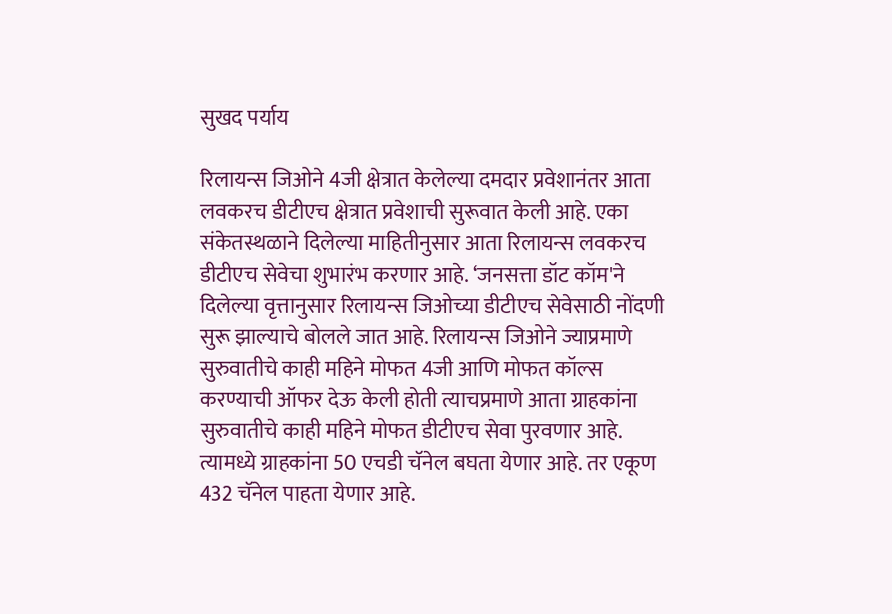सुखद पर्याय

रिलायन्स जिओने 4जी क्षेत्रात केलेल्या दमदार प्रवेशानंतर आता लवकरच डीटीएच क्षेत्रात प्रवेशाची सुरूवात केली आहे. एका संकेतस्थळाने दिलेल्या माहितीनुसार आता रिलायन्स लवकरच डीटीएच सेवेचा शुभारंभ करणार आहे. ‘जनसत्ता डॉट कॉम'ने दिलेल्या वृत्तानुसार रिलायन्स जिओच्या डीटीएच सेवेसाठी नोंदणी सुरू झाल्याचे बोलले जात आहे. रिलायन्स जिओने ज्याप्रमाणे सुरुवातीचे काही महिने मोफत 4जी आणि मोफत कॉल्स करण्याची ऑफर देऊ केली होती त्याचप्रमाणे आता ग्राहकांना सुरुवातीचे काही महिने मोफत डीटीएच सेवा पुरवणार आहे. त्यामध्ये ग्राहकांना 50 एचडी चॅनेल बघता येणार आहे. तर एकूण 432 चॅनेल पाहता येणार आहे.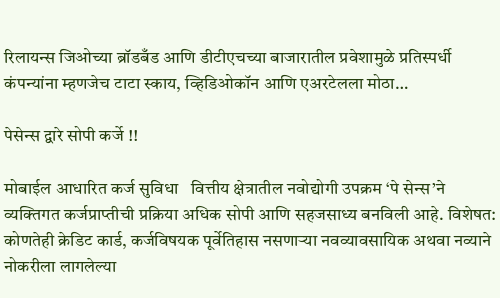रिलायन्स जिओच्या ब्रॉडबँड आणि डीटीएचच्या बाजारातील प्रवेशामुळे प्रतिस्पर्धी कंपन्यांना म्हणजेच टाटा स्काय, व्हिडिओकॉन आणि एअरटेलला मोठा…

पेसेन्स द्वारे सोपी कर्जे !!

मोबाईल आधारित कर्ज सुविधा   वित्तीय क्षेत्रातील नवोद्योगी उपक्रम ‘पे सेन्स’ने व्यक्तिगत कर्जप्राप्तीची प्रक्रिया अधिक सोपी आणि सहजसाध्य बनविली आहे. विशेषत: कोणतेही क्रेडिट कार्ड, कर्जविषयक पूर्वेतिहास नसणाऱ्या नवव्यावसायिक अथवा नव्याने नोकरीला लागलेल्या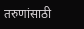तरुणांसाठी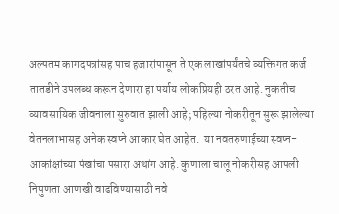अल्पतम कागदपत्रांसह पाच हजारांपासून ते एक लाखांपर्यंतचे व्यक्तिगत कर्ज तातडीने उपलब्ध करून देणारा हा पर्याय लोकप्रियही ठरत आहे. नुकतीच व्यावसायिक जीवनाला सुरुवात झाली आहे; पहिल्या नोकरीतून सुरू झालेल्या वेतनलाभासह अनेक स्वप्ने आकार घेत आहेत.  या नवतरुणाईच्या स्वप्न-आकांक्षांच्या पंखांचा पसारा अथांग आहे. कुणाला चालू नोकरीसह आपली निपुणता आणखी वाढविण्यासाठी नवे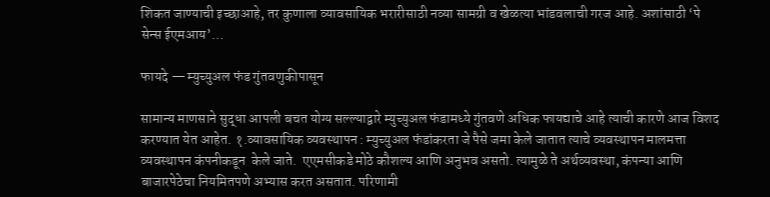शिकत जाण्याची इच्छाआहे, तर कुणाला व्यावसायिक भरारीसाठी नव्या सामग्री व खेळत्या भांडवलाची गरज आहे. अशांसाठी ‘पे सेन्स ईएमआय’…

फायदे — म्युच्युअल फंड गुंतवणुकीपासून

सामान्य माणसाने सुद्धा आपली बचत योग्य सल्ल्याद्वारे म्युच्युअल फंडामध्ये गुंतवणे अधिक फायद्याचे आहे त्याची कारणे आज विशद करण्यात येत आहेत. १.व्यावसायिक व्यवस्थापन : म्युच्युअल फंडांकरता जे पैसे जमा केले जातात त्याचे व्यवस्थापन मालमत्ता व्यवस्थापन कंपनीकडून  केले जाते.  एएमसीकडे मोठे कौशल्य आणि अनुभव असतो. त्यामुळे ते अर्थव्यवस्था, कंपन्या आणि बाजारपेठेचा नियमितपणे अभ्यास करत असतात. परिणामी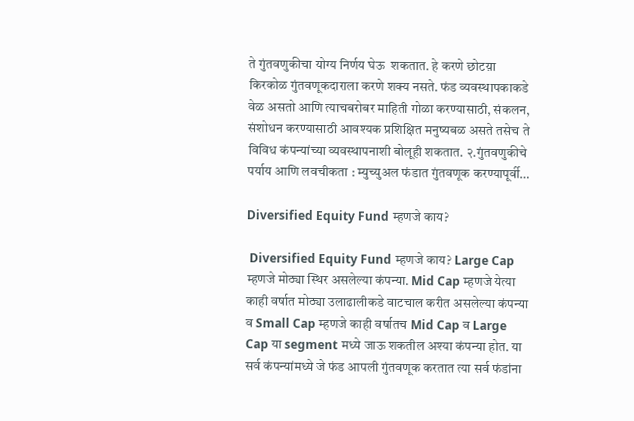ते गुंतवणुकीचा योग्य निर्णय घेऊ  शकतात. हे करणे छोटय़ा किरकोळ गुंतवणूकदाराला करणे शक्य नसते. फंड व्यवस्थापकाकडे वेळ असतो आणि त्याचबरोबर माहिती गोळा करण्यासाठी, संकलन, संशोधन करण्यासाठी आवश्यक प्रशिक्षित मनुष्यबळ असते तसेच ते विविध कंपन्यांच्या व्यवस्थापनाशी बोलूही शकतात. २.गुंतवणुकीचे पर्याय आणि लवचीकता : म्युच्युअल फंडात गुंतवणूक करण्यापूर्वी…

Diversified Equity Fund म्हणजे काय?

 Diversified Equity Fund म्हणजे काय? Large Cap म्हणजे मोठ्या स्थिर असलेल्या कंपन्या. Mid Cap म्हणजे येत्या काही वर्षात मोठ्या उलाढालीकडे वाटचाल करीत असलेल्या कंपन्या व Small Cap म्हणजे काही वर्षातच Mid Cap व Large Cap या segment मध्ये जाऊ शकतील अश्या कंपन्या होत. या सर्व कंपन्यांमध्ये जे फंड आपली गुंतवणूक करतात त्या सर्व फंडांना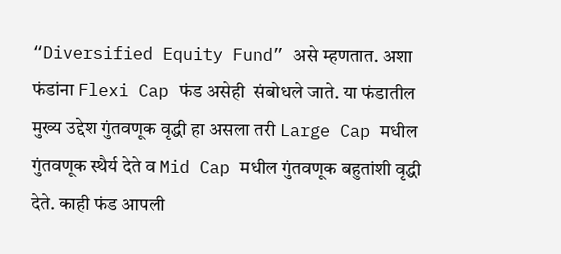“Diversified Equity Fund” असे म्हणतात. अशा फंडांना Flexi Cap फंड असेही  संबोधले जाते. या फंडातील मुख्य उद्देश गुंतवणूक वृद्धी हा असला तरी Large Cap मधील गुंतवणूक स्थैर्य देते व Mid Cap मधील गुंतवणूक बहुतांशी वृद्धी देते. काही फंड आपली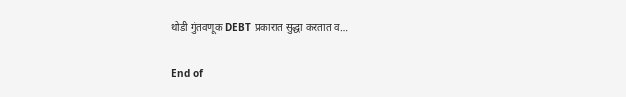थोडी गुंतवणूक DEBT प्रकारात सुद्धा करतात व…

End of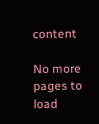content

No more pages to load